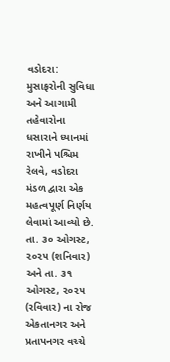વડોદરા: મુસાફરોની સુવિધા અને આગામી તહેવારોના ધસારાને ધ્યાનમાં રાખીને પશ્ચિમ રેલવે, વડોદરા મંડળ દ્વારા એક મહત્વપૂર્ણ નિર્ણય લેવામાં આવ્યો છે. તા. ૩૦ ઓગસ્ટ, ૨૦૨૫ (શનિવાર) અને તા. ૩૧ ઓગસ્ટ, ૨૦૨૫ (રવિવાર) ના રોજ એકતાનગર અને પ્રતાપનગર વચ્ચે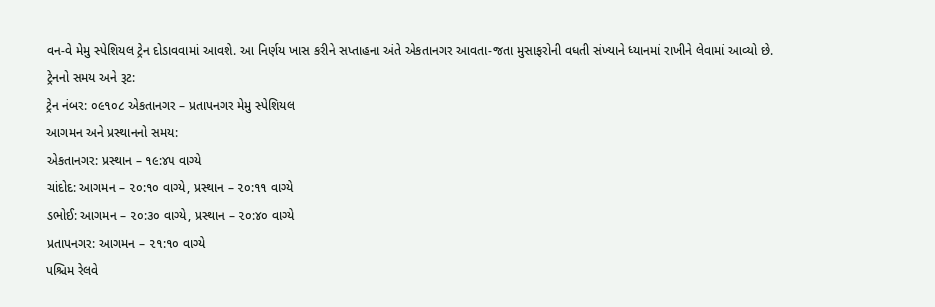વન-વે મેમુ સ્પેશિયલ ટ્રેન દોડાવવામાં આવશે. આ નિર્ણય ખાસ કરીને સપ્તાહના અંતે એકતાનગર આવતા-જતા મુસાફરોની વધતી સંખ્યાને ધ્યાનમાં રાખીને લેવામાં આવ્યો છે.
ટ્રેનનો સમય અને રૂટ:
ટ્રેન નંબર: ૦૯૧૦૮ એકતાનગર – પ્રતાપનગર મેમુ સ્પેશિયલ
આગમન અને પ્રસ્થાનનો સમય:
એકતાનગર: પ્રસ્થાન – ૧૯:૪૫ વાગ્યે
ચાંદોદ: આગમન – ૨૦:૧૦ વાગ્યે, પ્રસ્થાન – ૨૦:૧૧ વાગ્યે
ડભોઈ: આગમન – ૨૦:૩૦ વાગ્યે, પ્રસ્થાન – ૨૦:૪૦ વાગ્યે
પ્રતાપનગર: આગમન – ૨૧:૧૦ વાગ્યે
પશ્ચિમ રેલવે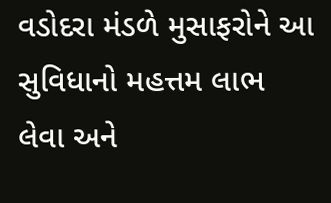વડોદરા મંડળે મુસાફરોને આ સુવિધાનો મહત્તમ લાભ લેવા અને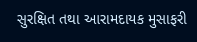સુરક્ષિત તથા આરામદાયક મુસાફરી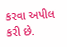કરવા અપીલ કરી છે.